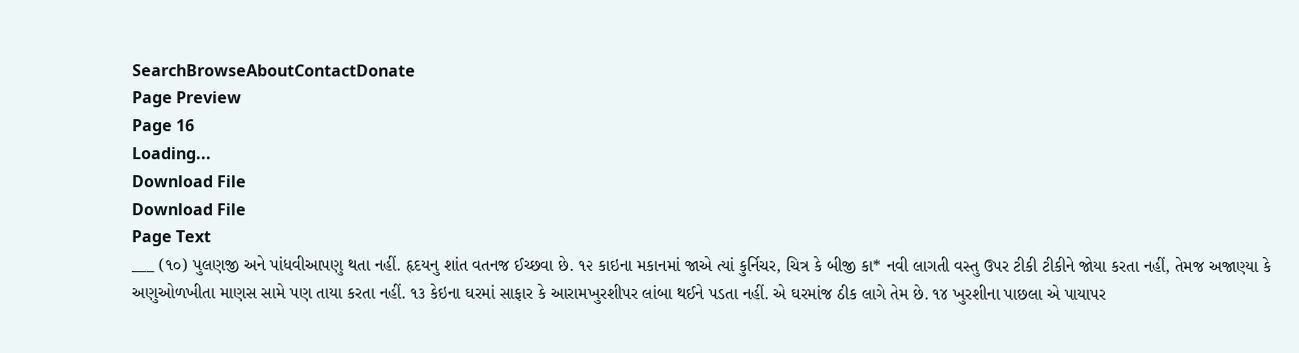SearchBrowseAboutContactDonate
Page Preview
Page 16
Loading...
Download File
Download File
Page Text
___ (૧૦) પુલણજી અને પાંધવીઆપણુ થતા નહીં. હૃદયનુ શાંત વતનજ ઈચ્છવા છે. ૧૨ કાઇના મકાનમાં જાએ ત્યાં કુર્નિચર, ચિત્ર કે બીજી કા* નવી લાગતી વસ્તુ ઉપર ટીકી ટીકીને જોયા કરતા નહીં, તેમજ અજાણ્યા કે અણુઓળખીતા માણસ સામે પણ તાયા કરતા નહીં. ૧૩ કેઇના ઘરમાં સાફાર કે આરામખુરશીપર લાંબા થઈને પડતા નહીં. એ ઘરમાંજ ઠીક લાગે તેમ છે. ૧૪ ખુરશીના પાછલા એ પાયાપર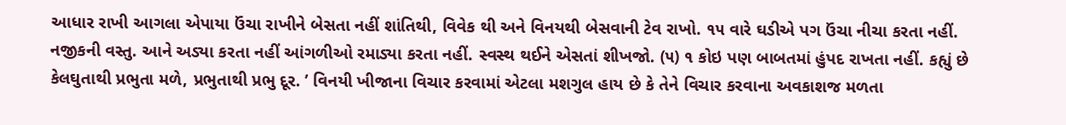આધાર રાખી આગલા એપાયા ઉંચા રાખીને બેસતા નહીં શાંતિથી, વિવેક થી અને વિનયથી બેસવાની ટેવ રાખો. ૧૫ વારે ઘડીએ પગ ઉંચા નીચા કરતા નહીં. નજીકની વસ્તુ. આને અડ્યા કરતા નહીં આંગળીઓ રમાડ્યા કરતા નહીં. સ્વસ્થ થઈને એસતાં શીખજો. (૫) ૧ કોઇ પણ બાબતમાં હુંપદ રાખતા નહીં. કહ્યું છે કેલઘુતાથી પ્રભુતા મળે, પ્રભુતાથી પ્રભુ દૂર. ’ વિનયી ખીજાના વિચાર કરવામાં એટલા મશગુલ હાય છે કે તેને વિચાર કરવાના અવકાશજ મળતા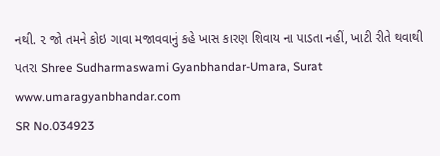નથી. ૨ જો તમને કોઇ ગાવા મજાવવાનું કહે ખાસ કારણ શિવાય ના પાડતા નહીં, ખાટી રીતે થવાથી પતરા Shree Sudharmaswami Gyanbhandar-Umara, Surat www.umaragyanbhandar.com
SR No.034923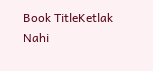Book TitleKetlak Nahi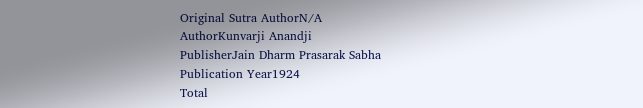Original Sutra AuthorN/A
AuthorKunvarji Anandji
PublisherJain Dharm Prasarak Sabha
Publication Year1924
Total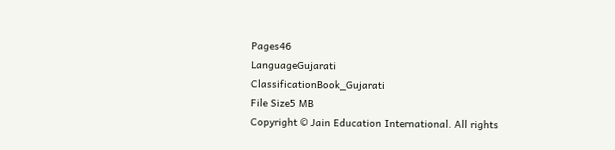Pages46
LanguageGujarati
ClassificationBook_Gujarati
File Size5 MB
Copyright © Jain Education International. All rights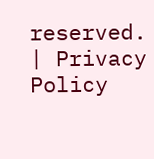reserved. | Privacy Policy